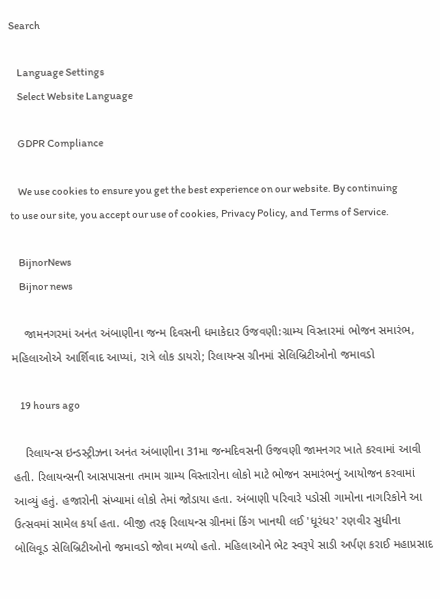Search

    Language Settings
    Select Website Language

    GDPR Compliance

    We use cookies to ensure you get the best experience on our website. By continuing to use our site, you accept our use of cookies, Privacy Policy, and Terms of Service.

    BijnorNews
    Bijnor news

    જામનગરમાં અનંત અંબાણીના જન્મ દિવસની ધમાકેદાર ઉજવણી:ગ્રામ્ય વિસ્તારમાં ભોજન સમારંભ, મહિલાઓએ આર્શિવાદ આપ્યાં, રાત્રે લોક ડાયરો; રિલાયન્સ ગ્રીનમાં સેલિબ્રિટીઓનો જમાવડો

    19 hours ago

    રિલાયન્સ ઇન્ડસ્ટ્રીઝના અનંત અંબાણીના 31મા જન્મદિવસની ઉજવણી જામનગર ખાતે કરવામાં આવી હતી. રિલાયન્સની આસપાસના તમામ ગ્રામ્ય વિસ્તારોના લોકો માટે ભોજન સમારંભનું આયોજન કરવામાં આવ્યું હતું. હજારોની સંખ્યામાં લોકો તેમાં જોડાયા હતા. અંબાણી પરિવારે પડોસી ગામોના નાગરિકોને આ ઉત્સવમાં સામેલ કર્યા હતા. બીજી તરફ રિલાયન્સ ગ્રીનમાં કિંગ ખાનથી લઈ 'ધૂરંધર' રણવીર સુધીના બોલિવૂડ સેલિબ્રિટીઓનો જમાવડો જોવા મળ્યો હતો. મહિલાઓને ભેટ સ્વરૂપે સાડી અર્પણ કરાઈ મહાપ્રસાદ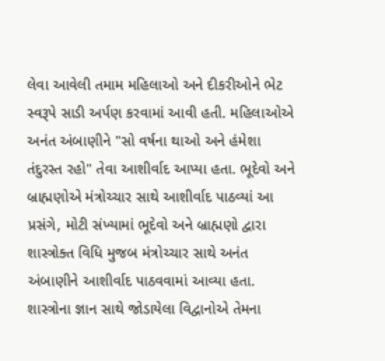લેવા આવેલી તમામ મહિલાઓ અને દીકરીઓને ભેટ સ્વરૂપે સાડી અર્પણ કરવામાં આવી હતી. મહિલાઓએ અનંત અંબાણીને "સો વર્ષના થાઓ અને હંમેશા તંદુરસ્ત રહો" તેવા આશીર્વાદ આપ્યા હતા. ભૂદેવો અને બ્રાહ્મણોએ મંત્રોચ્ચાર સાથે આશીર્વાદ પાઠવ્યાં આ પ્રસંગે, મોટી સંખ્યામાં ભૂદેવો અને બ્રાહ્મણો દ્વારા શાસ્ત્રોક્ત વિધિ મુજબ મંત્રોચ્ચાર સાથે અનંત અંબાણીને આશીર્વાદ પાઠવવામાં આવ્યા હતા. શાસ્ત્રોના જ્ઞાન સાથે જોડાયેલા વિદ્વાનોએ તેમના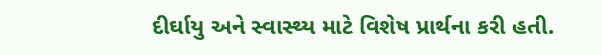દીર્ઘાયુ અને સ્વાસ્થ્ય માટે વિશેષ પ્રાર્થના કરી હતી.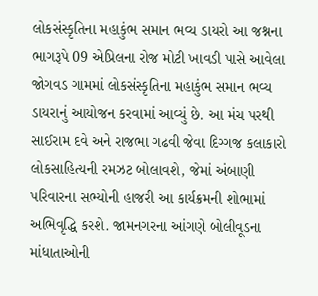લોકસંસ્કૃતિના મહાકુંભ સમાન ભવ્ય ડાયરો આ જશ્નના ભાગરૂપે 09 એપ્રિલના રોજ મોટી ખાવડી પાસે આવેલા જોગવડ ગામમાં લોકસંસ્કૃતિના મહાકુંભ સમાન ભવ્ય ડાયરાનું આયોજન કરવામાં આવ્યું છે. આ મંચ પરથી સાઈરામ દવે અને રાજભા ગઢવી જેવા દિગ્ગજ કલાકારો લોકસાહિત્યની રમઝટ બોલાવશે, જેમાં અંબાણી પરિવારના સભ્યોની હાજરી આ કાર્યક્રમની શોભામાં અભિવૃદ્ધિ કરશે. જામનગરના આંગણે બોલીવૂડના માંધાતાઓની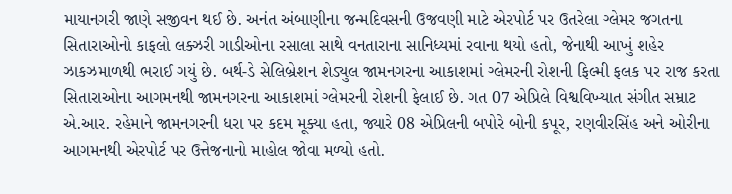માયાનગરી જાણે સજીવન થઈ છે. અનંત અંબાણીના જન્મદિવસની ઉજવણી માટે એરપોર્ટ પર ઉતરેલા ગ્લેમર જગતના સિતારાઓનો કાફલો લક્ઝરી ગાડીઓના રસાલા સાથે વનતારાના સાનિધ્યમાં રવાના થયો હતો, જેનાથી આખું શહેર ઝાકઝમાળથી ભરાઈ ગયું છે. બર્થ-ડે સેલિબ્રેશન શેડ્યુલ જામનગરના આકાશમાં ગ્લેમરની રોશની ફિલ્મી ફલક પર રાજ કરતા સિતારાઓના આગમનથી જામનગરના આકાશમાં ગ્લેમરની રોશની ફેલાઈ છે. ગત 07 એપ્રિલે વિશ્વવિખ્યાત સંગીત સમ્રાટ એ.આર. રહેમાને જામનગરની ધરા પર કદમ મૂક્યા હતા, જ્યારે 08 એપ્રિલની બપોરે બોની કપૂર, રણવીરસિંહ અને ઓરીના આગમનથી એરપોર્ટ પર ઉત્તેજનાનો માહોલ જોવા મળ્યો હતો.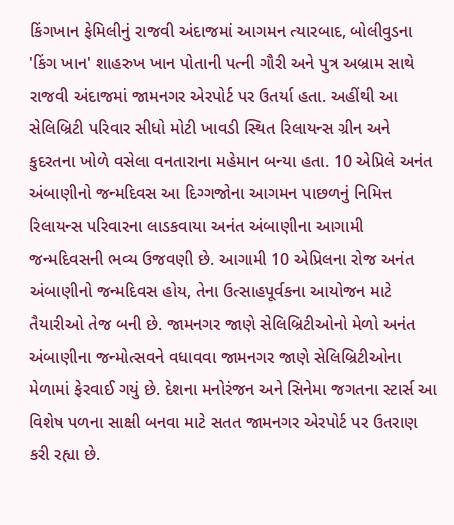કિંગખાન ફેમિલીનું રાજવી અંદાજમાં આગમન ત્યારબાદ, બોલીવુડના 'કિંગ ખાન' શાહરુખ ખાન પોતાની પત્ની ગૌરી અને પુત્ર અબ્રામ સાથે રાજવી અંદાજમાં જામનગર એરપોર્ટ પર ઉતર્યા હતા. અહીંથી આ સેલિબ્રિટી પરિવાર સીધો મોટી ખાવડી સ્થિત રિલાયન્સ ગ્રીન અને કુદરતના ખોળે વસેલા વનતારાના મહેમાન બન્યા હતા. 10 એપ્રિલે અનંત અંબાણીનો જન્મદિવસ આ દિગ્ગજોના આગમન પાછળનું નિમિત્ત રિલાયન્સ પરિવારના લાડકવાયા અનંત અંબાણીના આગામી જન્મદિવસની ભવ્ય ઉજવણી છે. આગામી 10 એપ્રિલના રોજ અનંત અંબાણીનો જન્મદિવસ હોય, તેના ઉત્સાહપૂર્વકના આયોજન માટે તૈયારીઓ તેજ બની છે. જામનગર જાણે સેલિબ્રિટીઓનો મેળો અનંત અંબાણીના જન્મોત્સવને વધાવવા જામનગર જાણે સેલિબ્રિટીઓના મેળામાં ફેરવાઈ ગયું છે. દેશના મનોરંજન અને સિનેમા જગતના સ્ટાર્સ આ વિશેષ પળના સાક્ષી બનવા માટે સતત જામનગર એરપોર્ટ પર ઉતરાણ કરી રહ્યા છે.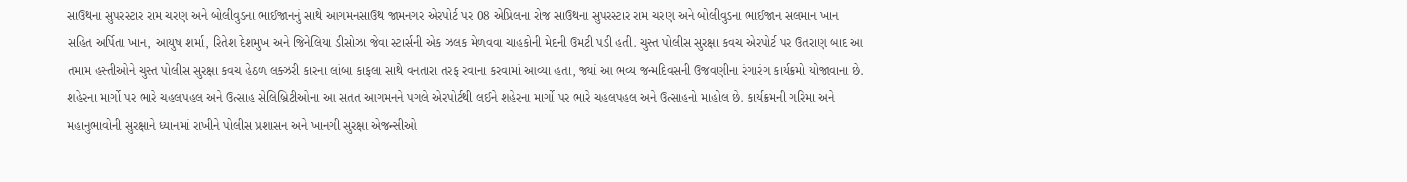સાઉથના સુપરસ્ટાર રામ ચરણ અને બોલીવુડના ભાઈજાનનું સાથે આગમનસાઉથ જામનગર એરપોર્ટ પર 08 એપ્રિલના રોજ સાઉથના સુપરસ્ટાર રામ ચરણ અને બોલીવુડના ભાઈજાન સલમાન ખાન સહિત અર્પિતા ખાન, આયુષ શર્મા, રિતેશ દેશમુખ અને જિનેલિયા ડીસોઝા જેવા સ્ટાર્સની એક ઝલક મેળવવા ચાહકોની મેદની ઉમટી પડી હતી. ચુસ્ત પોલીસ સુરક્ષા કવચ એરપોર્ટ પર ઉતરાણ બાદ આ તમામ હસ્તીઓને ચુસ્ત પોલીસ સુરક્ષા કવચ હેઠળ લક્ઝરી કારના લાંબા કાફલા સાથે વનતારા તરફ રવાના કરવામાં આવ્યા હતા, જ્યાં આ ભવ્ય જન્મદિવસની ઉજવણીના રંગારંગ કાર્યક્રમો યોજાવાના છે. શહેરના માર્ગો પર ભારે ચહલપહલ અને ઉત્સાહ સેલિબ્રિટીઓના આ સતત આગમનને પગલે એરપોર્ટથી લઈને શહેરના માર્ગો પર ભારે ચહલપહલ અને ઉત્સાહનો માહોલ છે. કાર્યક્રમની ગરિમા અને મહાનુભાવોની સુરક્ષાને ધ્યાનમાં રાખીને પોલીસ પ્રશાસન અને ખાનગી સુરક્ષા એજન્સીઓ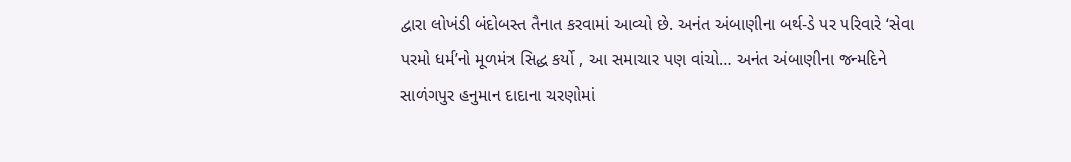દ્વારા લોખંડી બંદોબસ્ત તૈનાત કરવામાં આવ્યો છે. અનંત અંબાણીના બર્થ-ડે પર પરિવારે ‘સેવા પરમો ધર્મ’નો મૂળમંત્ર સિદ્ધ કર્યો , આ સમાચાર પણ વાંચો… અનંત અંબાણીના જન્મદિને સાળંગપુર હનુમાન દાદાના ચરણોમાં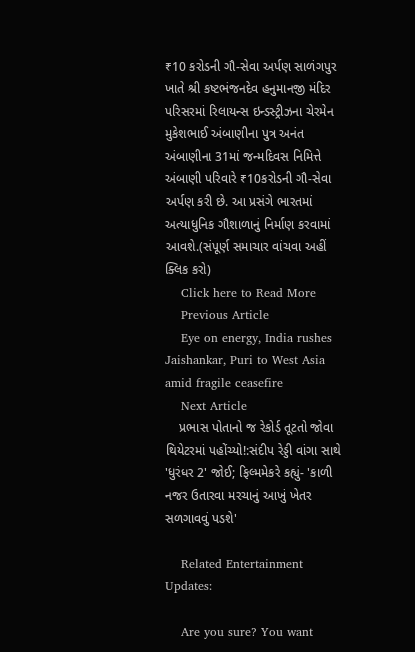₹10 કરોડની ગૌ-સેવા અર્પણ સાળંગપુર ખાતે શ્રી કષ્ટભંજનદેવ હનુમાનજી મંદિર પરિસરમાં રિલાયન્સ ઇન્ડસ્ટ્રીઝના ચેરમેન મુકેશભાઈ અંબાણીના પુત્ર અનંત અંબાણીના 31માં જન્મદિવસ નિમિત્તે અંબાણી પરિવારે ₹10કરોડની ગૌ-સેવા અર્પણ કરી છે. આ પ્રસંગે ભારતમાં અત્યાધુનિક ગૌશાળાનું નિર્માણ કરવામાં આવશે.(સંપૂર્ણ સમાચાર વાંચવા અહીં ક્લિક કરો)
    Click here to Read More
    Previous Article
    Eye on energy, India rushes Jaishankar, Puri to West Asia amid fragile ceasefire
    Next Article
    પ્રભાસ પોતાનો જ રેકોર્ડ તૂટતો જોવા થિયેટરમાં પહોંચ્યો!:સંદીપ રેડ્ડી વાંગા સાથે 'ધુરંધર 2' જોઈ; ફિલ્મમેકરે કહ્યું- 'કાળી નજર ઉતારવા મરચાનું આખું ખેતર સળગાવવું પડશે'

    Related Entertainment Updates:

    Are you sure? You want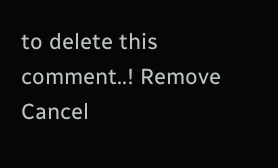to delete this comment..! Remove Cancel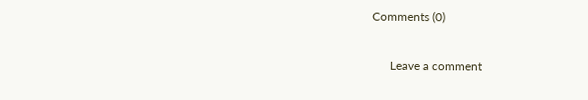Comments (0)

      Leave a comment